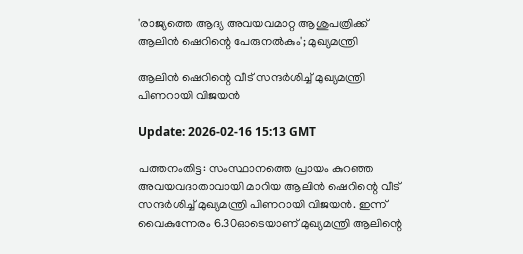'രാജ്യത്തെ ആദ്യ അവയവമാറ്റ ആശുപത്രിക്ക് ആലിന്‍ ഷെറിന്റെ പേരുനല്‍കും'; മുഖ്യമന്ത്രി

ആലിന്‍ ഷെറിന്റെ വീട് സന്ദര്‍ശിച്ച് മുഖ്യമന്ത്രി പിണറായി വിജയന്‍

Update: 2026-02-16 15:13 GMT

പത്തനംതിട്ട: സംസ്ഥാനത്തെ പ്രായം കുറഞ്ഞ അവയവദാതാവായി മാറിയ ആലിന്‍ ഷെറിന്റെ വീട് സന്ദര്‍ശിച്ച് മുഖ്യമന്ത്രി പിണറായി വിജയന്‍. ഇന്ന് വൈകുന്നേരം 6.30ഓടെയാണ് മുഖ്യമന്ത്രി ആലിന്റെ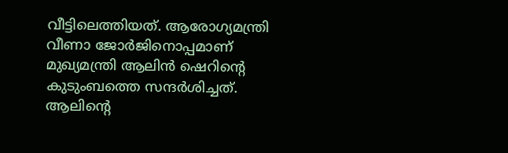വീട്ടിലെത്തിയത്. ആരോഗ്യമന്ത്രി വീണാ ജോര്‍ജിനൊപ്പമാണ് മുഖ്യമന്ത്രി ആലിന്‍ ഷെറിന്റെ കുടുംബത്തെ സന്ദര്‍ശിച്ചത്. ആലിന്റെ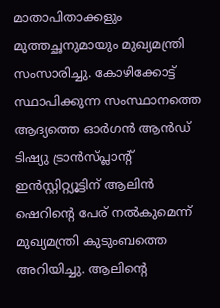മാതാപിതാക്കളും മുത്തച്ഛനുമായും മുഖ്യമന്ത്രി സംസാരിച്ചു. കോഴിക്കോട്ട് സ്ഥാപിക്കുന്ന സംസ്ഥാനത്തെ ആദ്യത്തെ ഓര്‍ഗന്‍ ആന്‍ഡ് ടിഷ്യു ട്രാന്‍സ്പ്ലാന്റ് ഇന്‍സ്റ്റിറ്റ്യൂട്ടിന് ആലിന്‍ ഷെറിന്റെ പേര് നല്‍കുമെന്ന് മുഖ്യമന്ത്രി കുടുംബത്തെ അറിയിച്ചു. ആലിന്റെ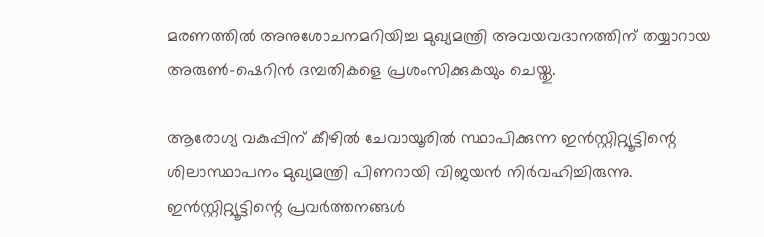മരണത്തില്‍ അനുശോചനമറിയിച്ച മുഖ്യമന്ത്രി അവയവദാനത്തിന് തയ്യാറായ അരുണ്‍-ഷെറിന്‍ ദമ്പതികളെ പ്രശംസിക്കുകയും ചെയ്തു.

ആരോഗ്യ വകുപ്പിന് കീഴില്‍ ചേവായൂരില്‍ സ്ഥാപിക്കുന്ന ഇന്‍സ്റ്റിറ്റ്യൂട്ടിന്റെ ശിലാസ്ഥാപനം മുഖ്യമന്ത്രി പിണറായി വിജയന്‍ നിര്‍വഹിച്ചിരുന്നു. ഇന്‍സ്റ്റിറ്റ്യൂട്ടിന്റെ പ്രവര്‍ത്തനങ്ങള്‍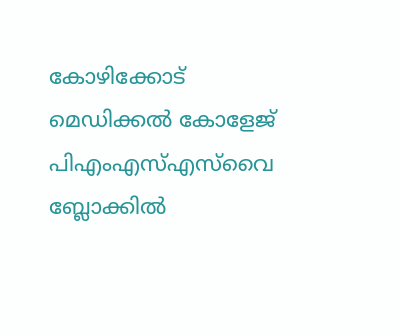കോഴിക്കോട് മെഡിക്കല്‍ കോളേജ് പിഎംഎസ്എസ്‌വൈ ബ്ലോക്കില്‍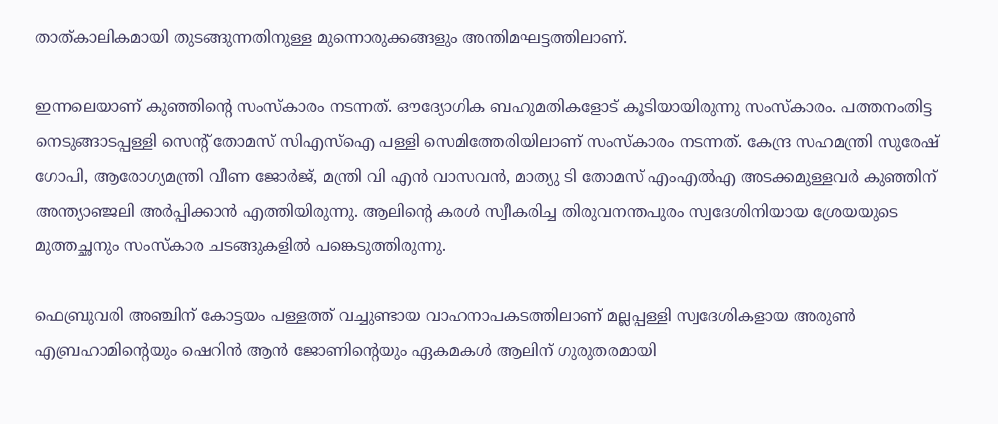താത്കാലികമായി തുടങ്ങുന്നതിനുള്ള മുന്നൊരുക്കങ്ങളും അന്തിമഘട്ടത്തിലാണ്.

ഇന്നലെയാണ് കുഞ്ഞിന്റെ സംസ്‌കാരം നടന്നത്. ഔദ്യോഗിക ബഹുമതികളോട് കൂടിയായിരുന്നു സംസ്‌കാരം. പത്തനംതിട്ട നെടുങ്ങാടപ്പള്ളി സെന്റ് തോമസ് സിഎസ്‌ഐ പള്ളി സെമിത്തേരിയിലാണ് സംസ്‌കാരം നടന്നത്. കേന്ദ്ര സഹമന്ത്രി സുരേഷ് ഗോപി, ആരോഗ്യമന്ത്രി വീണ ജോര്‍ജ്, മന്ത്രി വി എന്‍ വാസവന്‍, മാത്യു ടി തോമസ് എംഎല്‍എ അടക്കമുള്ളവര്‍ കുഞ്ഞിന് അന്ത്യാഞ്ജലി അര്‍പ്പിക്കാന്‍ എത്തിയിരുന്നു. ആലിന്റെ കരള്‍ സ്വീകരിച്ച തിരുവനന്തപുരം സ്വദേശിനിയായ ശ്രേയയുടെ മുത്തച്ഛനും സംസ്‌കാര ചടങ്ങുകളില്‍ പങ്കെടുത്തിരുന്നു.

ഫെബ്രുവരി അഞ്ചിന് കോട്ടയം പള്ളത്ത് വച്ചുണ്ടായ വാഹനാപകടത്തിലാണ് മല്ലപ്പള്ളി സ്വദേശികളായ അരുണ്‍ എബ്രഹാമിന്റെയും ഷെറിന്‍ ആന്‍ ജോണിന്റെയും ഏകമകള്‍ ആലിന് ഗുരുതരമായി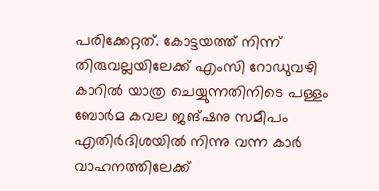പരിക്കേറ്റത്. കോട്ടയത്ത് നിന്ന് തിരുവല്ലയിലേക്ക് എംസി റോഡുവഴി കാറില്‍ യാത്ര ചെയ്യുന്നതിനിടെ പള്ളം ബോര്‍മ കവല ജങ്ഷനു സമീപം എതിര്‍ദിശയില്‍ നിന്നു വന്ന കാര്‍ വാഹനത്തിലേക്ക്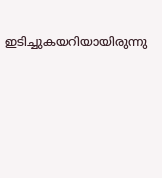ഇടിച്ചുകയറിയായിരുന്നു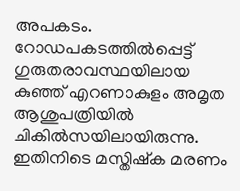അപകടം. റോഡപകടത്തില്‍പ്പെട്ട് ഗുരുതരാവസ്ഥയിലായ കുഞ്ഞ് എറണാകുളം അമൃത ആശുപത്രിയില്‍ ചികില്‍സയിലായിരുന്നു. ഇതിനിടെ മസ്തിഷ്‌ക മരണം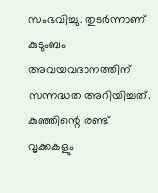സംഭവിച്ചു. തുടര്‍ന്നാണ് കുടുംബം അവയവദാനത്തിന് സന്നദ്ധത അറിയിച്ചത്. കുഞ്ഞിന്റെ രണ്ട് വൃക്കകളും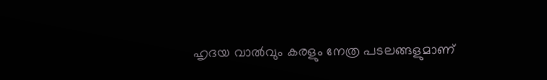ഹൃദയ വാല്‍വും കരളും നേത്ര പടലങ്ങളുമാണ്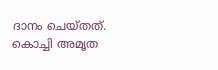ദാനം ചെയ്തത്. കൊച്ചി അമൃത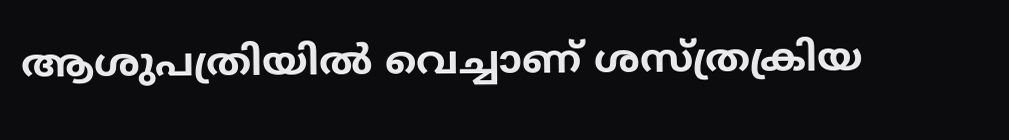ആശുപത്രിയില്‍ വെച്ചാണ് ശസ്ത്രക്രിയ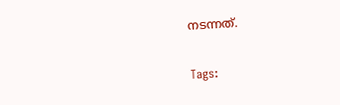നടന്നത്.

Tags: